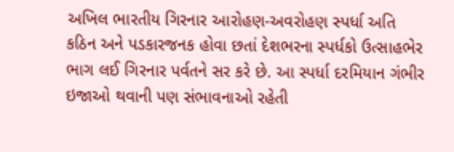અખિલ ભારતીય ગિરનાર આરોહણ-અવરોહણ સ્પર્ધા અતિ કઠિન અને પડકારજનક હોવા છતાં દેશભરના સ્પર્ધકો ઉત્સાહભેર ભાગ લઈ ગિરનાર પર્વતને સર કરે છે. આ સ્પર્ધા દરમિયાન ગંભીર ઇજાઓ થવાની પણ સંભાવનાઓ રહેતી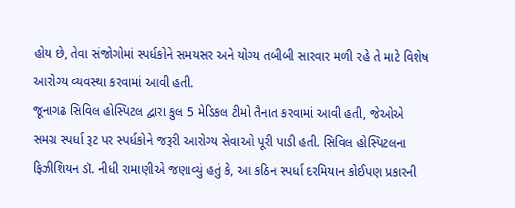હોય છે, તેવા સંજોગોમાં સ્પર્ધકોને સમયસર અને યોગ્ય તબીબી સારવાર મળી રહે તે માટે વિશેષ આરોગ્ય વ્યવસ્થા કરવામાં આવી હતી.
જૂનાગઢ સિવિલ હોસ્પિટલ દ્વારા કુલ 5 મેડિકલ ટીમો તૈનાત કરવામાં આવી હતી, જેઓએ સમગ્ર સ્પર્ધા રૂટ પર સ્પર્ધકોને જરૂરી આરોગ્ય સેવાઓ પૂરી પાડી હતી. સિવિલ હોસ્પિટલના ફિઝીશિયન ડૉ. નીધી રામાણીએ જણાવ્યું હતું કે, આ કઠિન સ્પર્ધા દરમિયાન કોઈપણ પ્રકારની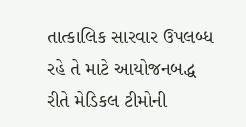તાત્કાલિક સારવાર ઉપલબ્ધ રહે તે માટે આયોજનબદ્ધ રીતે મેડિકલ ટીમોની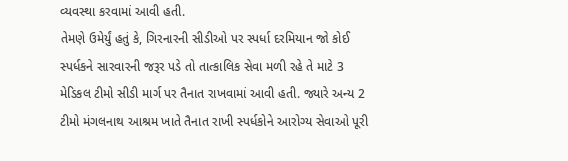વ્યવસ્થા કરવામાં આવી હતી.
તેમણે ઉમેર્યું હતું કે, ગિરનારની સીડીઓ પર સ્પર્ધા દરમિયાન જો કોઈ સ્પર્ધકને સારવારની જરૂર પડે તો તાત્કાલિક સેવા મળી રહે તે માટે 3 મેડિકલ ટીમો સીડી માર્ગ પર તૈનાત રાખવામાં આવી હતી. જ્યારે અન્ય 2 ટીમો મંગલનાથ આશ્રમ ખાતે તૈનાત રાખી સ્પર્ધકોને આરોગ્ય સેવાઓ પૂરી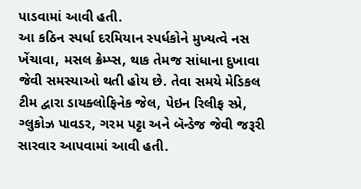પાડવામાં આવી હતી.
આ કઠિન સ્પર્ધા દરમિયાન સ્પર્ધકોને મુખ્યત્વે નસ ખેંચાવા, મસલ ક્રેમ્પ્સ, થાક તેમજ સાંધાના દુખાવા જેવી સમસ્યાઓ થતી હોય છે. તેવા સમયે મેડિકલ ટીમ દ્વારા ડાયક્લોફિનેક જેલ, પેઇન રિલીફ સ્પ્રે, ગ્લુકોઝ પાવડર, ગરમ પટ્ટા અને બૅન્ડેજ જેવી જરૂરી સારવાર આપવામાં આવી હતી.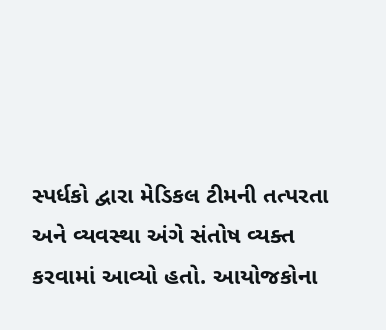સ્પર્ધકો દ્વારા મેડિકલ ટીમની તત્પરતા અને વ્યવસ્થા અંગે સંતોષ વ્યક્ત કરવામાં આવ્યો હતો. આયોજકોના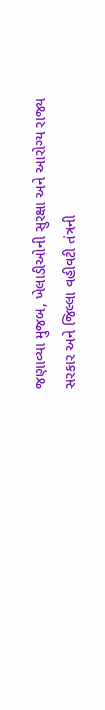જણાવ્યા મુજબ, ખેલાડીઓની સુરક્ષા અને આરોગ્ય રાજ્ય સરકાર અને જિલ્લા વહીવટી તંત્રની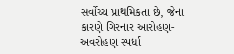સર્વોચ્ચ પ્રાથમિકતા છે, જેના કારણે ગિરનાર આરોહણ-અવરોહણ સ્પર્ધા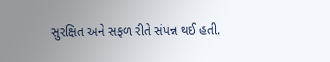સુરક્ષિત અને સફળ રીતે સંપન્ન થઈ હતી.